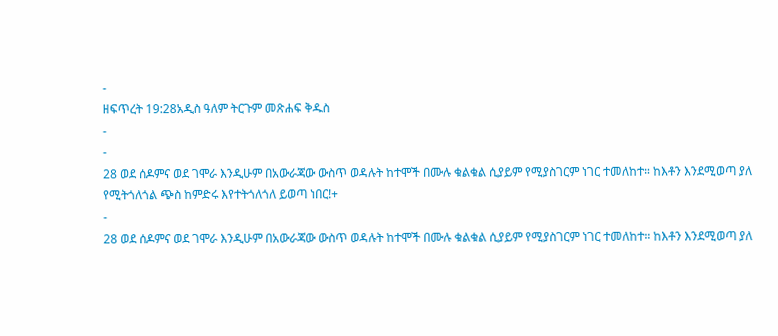-
ዘፍጥረት 19:28አዲስ ዓለም ትርጉም መጽሐፍ ቅዱስ
-
-
28 ወደ ሰዶምና ወደ ገሞራ እንዲሁም በአውራጃው ውስጥ ወዳሉት ከተሞች በሙሉ ቁልቁል ሲያይም የሚያስገርም ነገር ተመለከተ። ከእቶን እንደሚወጣ ያለ የሚትጎለጎል ጭስ ከምድሩ እየተትጎለጎለ ይወጣ ነበር!+
-
28 ወደ ሰዶምና ወደ ገሞራ እንዲሁም በአውራጃው ውስጥ ወዳሉት ከተሞች በሙሉ ቁልቁል ሲያይም የሚያስገርም ነገር ተመለከተ። ከእቶን እንደሚወጣ ያለ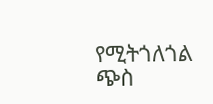የሚትጎለጎል ጭስ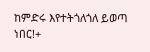ከምድሩ እየተትጎለጎለ ይወጣ ነበር!+